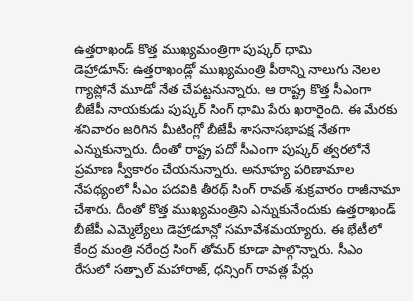ఉత్తరాఖండ్ కొత్త ముఖ్యమంత్రిగా పుష్కర్ ధామి
డెహ్రాడూన్: ఉత్తరాఖండ్లో ముఖ్యమంత్రి పీఠాన్ని నాలుగు నెలల గ్యాప్లోనే మూడో నేత చేపట్టనున్నారు. ఆ రాష్ట్ర కొత్త సీఎంగా బీజేపీ నాయకుడు పుష్కర్ సింగ్ ధామి పేరు ఖరారైంది. ఈ మేరకు శనివారం జరిగిన మీటింగ్లో బీజేపీ శాసనాసభాపక్ష నేతగా ఎన్నుకున్నారు. దీంతో రాష్ట్ర పదో సీఎంగా పుష్కర్ త్వరలోనే ప్రమాణ స్వీకారం చేయనున్నారు. అనూహ్య పరిణామాల నేపథ్యంలో సీఎం పదవికి తీరథ్ సింగ్ రావత్ శుక్రవారం రాజీనామా చేశారు. దీంతో కొత్త ముఖ్యమంత్రిని ఎన్నుకునేందుకు ఉత్తరాఖండ్ బీజేపీ ఎమ్మెల్యేలు డెహ్రాడూన్లో సమావేశమయ్యారు. ఈ భేటీలో కేంద్ర మంత్రి నరేంద్ర సింగ్ తోమర్ కూడా పాల్గొన్నారు. సీఎం రేసులో సత్పాల్ మహారాజ్, ధన్సింగ్ రావత్ల పేర్లు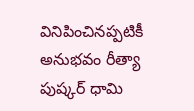వినిపించినప్పటికీ అనుభవం రీత్యా పుష్కర్ ధామి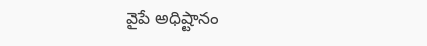వైపే అధిష్టానం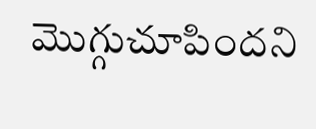మొగ్గుచూపిందని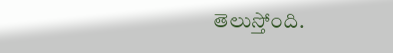తెలుస్తోంది.